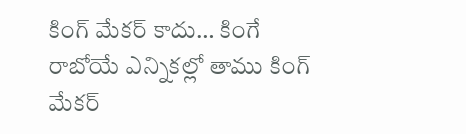కింగ్ మేకర్ కాదు… కింగే
రాబోయే ఎన్నికల్లో తాము కింగ్ మేకర్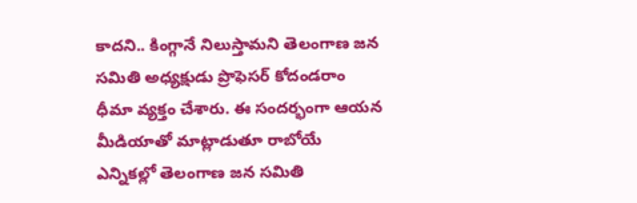కాదని.. కింగ్గానే నిలుస్తామని తెలంగాణ జన సమితి అధ్యక్షుడు ప్రొఫెసర్ కోదండరాం ధీమా వ్యక్తం చేశారు. ఈ సందర్భంగా ఆయన మీడియాతో మాట్లాడుతూ రాబోయే ఎన్నికల్లో తెలంగాణ జన సమితి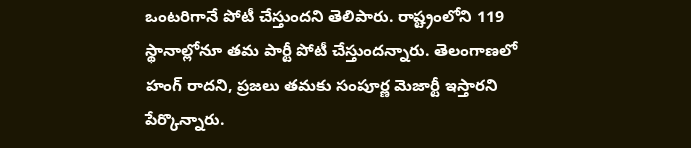ఒంటరిగానే పోటీ చేస్తుందని తెలిపారు. రాష్ట్రంలోని 119 స్థానాల్లోనూ తమ పార్టీ పోటీ చేస్తుందన్నారు. తెలంగాణలో హంగ్ రాదని, ప్రజలు తమకు సంపూర్ణ మెజార్టీ ఇస్తారని పేర్కొన్నారు.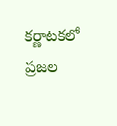కర్ణాటకలో ప్రజల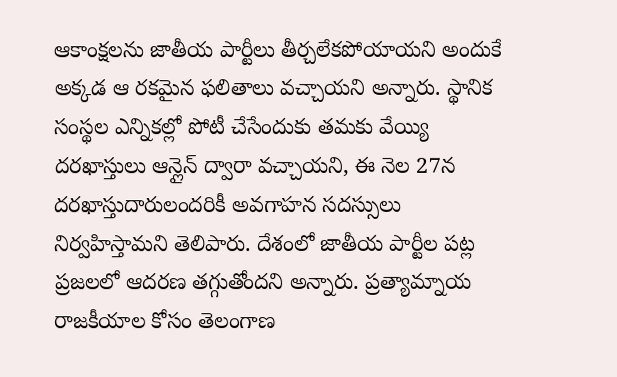ఆకాంక్షలను జాతీయ పార్టీలు తీర్చలేకపోయాయని అందుకే అక్కడ ఆ రకమైన ఫలితాలు వచ్చాయని అన్నారు. స్థానిక సంస్థల ఎన్నికల్లో పోటీ చేసేందుకు తమకు వేయ్యి దరఖాస్తులు ఆన్లైన్ ద్వారా వచ్చాయని, ఈ నెల 27న దరఖాస్తుదారులందరికీ అవగాహన సదస్సులు నిర్వహిస్తామని తెలిపారు. దేశంలో జాతీయ పార్టీల పట్ల ప్రజలలో ఆదరణ తగ్గుతోందని అన్నారు. ప్రత్యామ్నాయ రాజకీయాల కోసం తెలంగాణ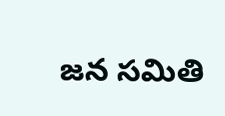జన సమితి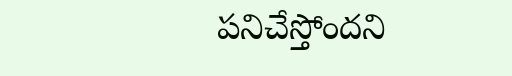పనిచేస్తోందని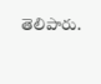తెలిపారు.